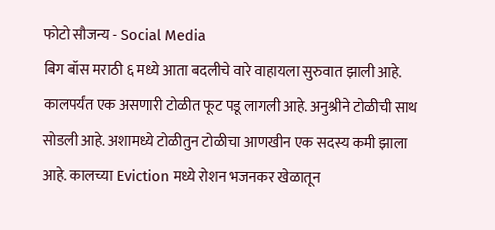फोटो सौजन्य - Social Media
बिग बॉस मराठी ६ मध्ये आता बदलीचे वारे वाहायला सुरुवात झाली आहे. कालपर्यंत एक असणारी टोळीत फूट पडू लागली आहे. अनुश्रीने टोळीची साथ सोडली आहे. अशामध्ये टोळीतुन टोळीचा आणखीन एक सदस्य कमी झाला आहे. कालच्या Eviction मध्ये रोशन भजनकर खेळातून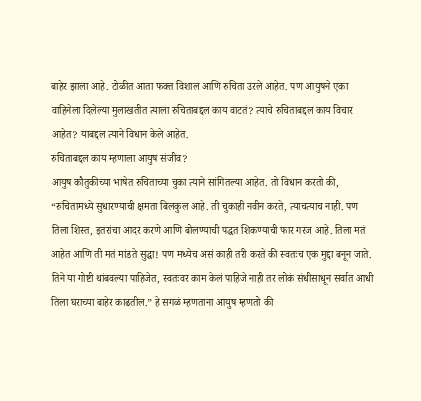बाहेर झाला आहे. टोळीत आता फक्त विशाल आणि रुचिता उरले आहेत. पण आयुषने एका वाहिनेला दिलेल्या मुलाखतीत त्याला रुचिताबद्दल काय वाटतं? त्याचे रुचिताबद्दल काय विचार आहेत? याबद्दल त्याने विधान केले आहेत.
रुचिताबद्दल काय म्हणाला आयुष संजीव?
आयुष कौतुकीच्या भाषेत रुचिताच्या चुका त्याने सांगितल्या आहेत. तो विधान करतो की, “रुचितामध्ये सुधारण्याची क्षमता बिलकुल आहे. ती चुकाही नवीन करते, त्याचत्याच नाही. पण तिला शिस्त, इतरांचा आदर करणे आणि बोलण्याची पद्धत शिकण्याची फार गरज आहे. तिला मतं आहेत आणि ती मतं मांडते सुद्धा! पण मध्येच असं काही तरी करते की स्वतःच एक मुद्दा बनून जाते. तिने या गोष्टी थांबवल्या पाहिजेत, स्वतःवर काम केलं पाहिजे नाही तर लोकं संधीसाधून सर्वात आधी तिला घराच्या बाहेर काढतील.” हे सगळं म्हणताना आयुष म्हणतो की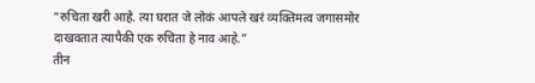“रुचिता खरी आहे. त्या घरात जे लोकं आपले खरं व्यक्तिमत्व जगासमोर दाखवतात त्यापैकी एक रुचिता हे नाव आहे.”
तीन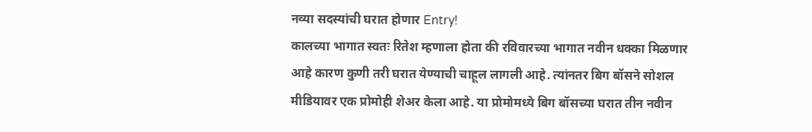नव्या सदस्यांची घरात होणार Entry!
कालच्या भागात स्वतः रितेश म्हणाला होता की रविवारच्या भागात नवीन धक्का मिळणार आहे कारण कुणी तरी घरात येण्याची चाहूल लागली आहे. त्यांनतर बिग बॉसने सोशल मीडियावर एक प्रोमोही शेअर केला आहे. या प्रोमोमध्ये बिग बॉसच्या घरात तीन नवीन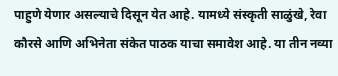पाहुणे येणार असल्याचे दिसून येत आहे. यामध्ये संस्कृती साळुंखे, रेवा कौरसे आणि अभिनेता संकेत पाठक याचा समावेश आहे. या तीन नव्या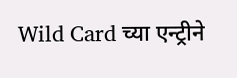Wild Card च्या एन्ट्रीने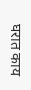घरात काय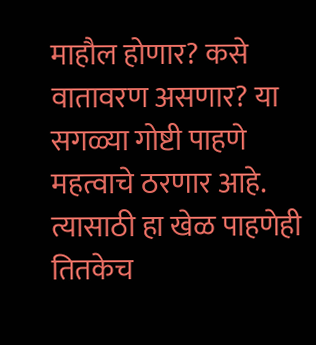माहौल होणार? कसे वातावरण असणार? या सगळ्या गोष्टी पाहणे महत्वाचे ठरणार आहे. त्यासाठी हा खेळ पाहणेही तितकेच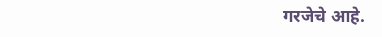गरजेचे आहे.